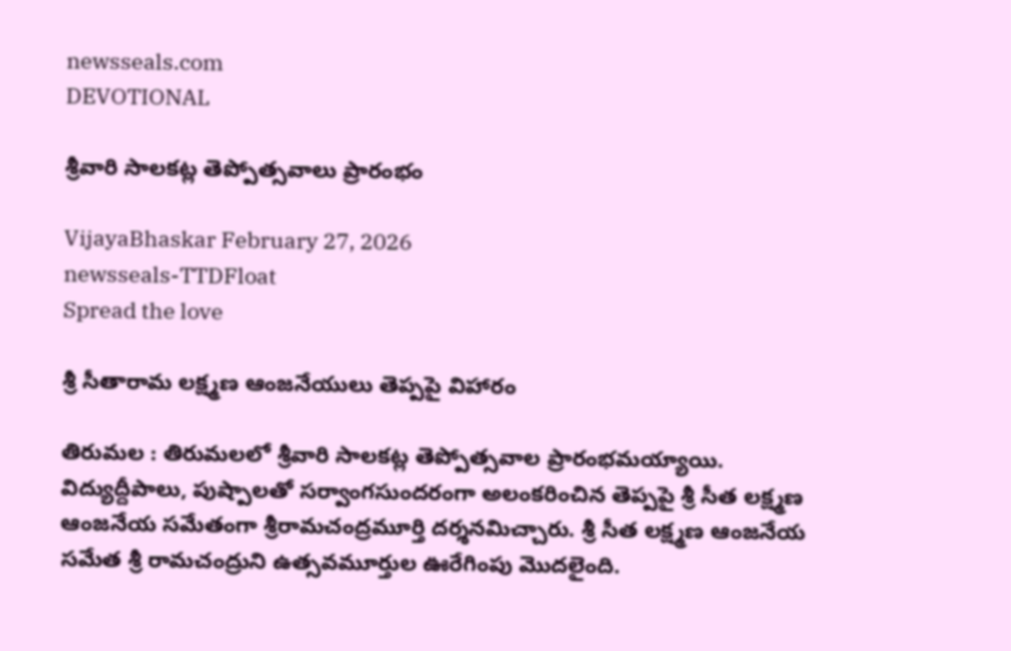newsseals.com
DEVOTIONAL

శ్రీ‌వారి సాలకట్ల తెప్పోత్సవాలు ప్రారంభం

VijayaBhaskar February 27, 2026
newsseals-TTDFloat
Spread the love

శ్రీ సీతారామ లక్ష్మణ ఆంజనేయులు తెప్పపై విహారం

తిరుమల : తిరుమలలో శ్రీవారి సాలకట్ల తెప్పోత్సవాల ప్రారంభమయ్యాయి. విద్యుద్దీపాలు, పుష్పాలతో సర్వాంగసుందరంగా అలంకరించిన తెప్పపై శ్రీ సీత లక్ష్మణ ఆంజనేయ సమేతంగా శ్రీరామచంద్రమూర్తి దర్శనమిచ్చారు. శ్రీ సీత లక్ష్మణ ఆంజనేయ సమేత శ్రీ రామచంద్రుని ఉత్సవమూర్తుల ఊరేగింపు మొదలైంది.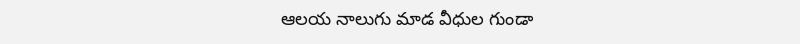ఆలయ నాలుగు మాడ వీధుల గుండా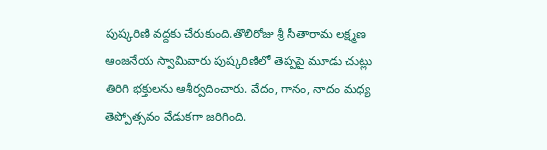పుష్కరిణి వద్దకు చేరుకుంది.తొలిరోజు శ్రీ సీతారామ లక్ష్మణ ఆంజనేయ స్వామివారు పుష్కరిణిలో తెప్పపై మూడు చుట్లు తిరిగి భక్తులను ఆశీర్వదించారు. వేదం, గానం, నాదం మధ్య తెప్పోత్సవం వేడుకగా జరిగింది.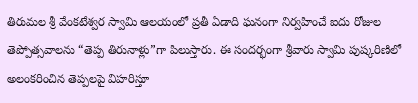తిరుమల శ్రీ వేంకటేశ్వర స్వామి ఆలయంలో ప్రతీ ఏడాది ఘనంగా నిర్వహించే ఐదు రోజుల తెప్పోత్సవాలను “తెప్ప తిరునాళ్లు”గా పిలుస్తారు. ఈ సందర్భంగా శ్రీవారు స్వామి పుష్కరిణిలో అలంకరించిన తెప్పలపై విహరిస్తూ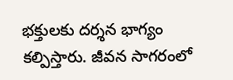భక్తులకు దర్శన భాగ్యం కల్పిస్తారు. జీవన సాగరంలో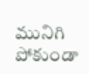మునిగి పోకుండా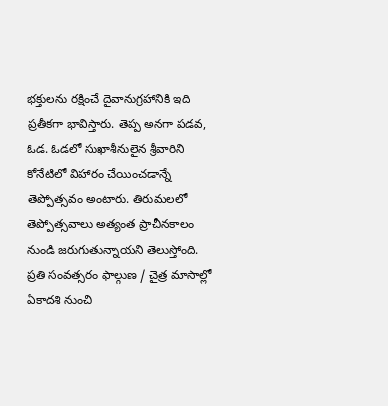భక్తులను రక్షించే దైవానుగ్రహానికి ఇది ప్రతీకగా భావిస్తారు. తెప్ప అనగా పడవ, ఓడ. ఓడలో సుఖాశీనులైన శ్రీవారిని కోనేటిలో విహారం చేయించడాన్నే తెప్పోత్సవం అంటారు. తిరుమలలో తెప్పోత్సవాలు అత్యంత ప్రాచీనకాలం నుండి జరుగుతున్నాయని తెలుస్తోంది. ప్రతి సంవత్సరం ఫాల్గుణ / చైత్ర మాసాల్లో ఏకాదశి నుంచి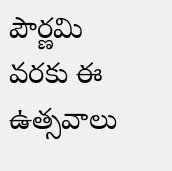పౌర్ణమి వరకు ఈ ఉత్సవాలు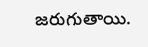జరుగుతాయి.